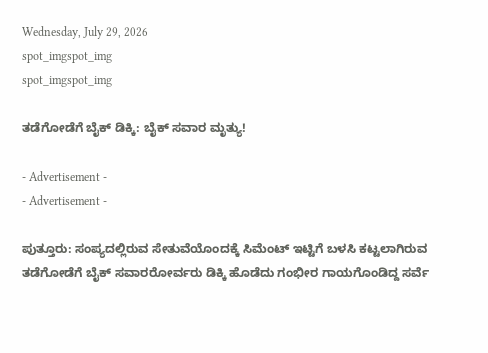Wednesday, July 29, 2026
spot_imgspot_img
spot_imgspot_img

ತಡೆಗೋಡೆಗೆ ಬೈಕ್ ಡಿಕ್ಕಿ: ಬೈಕ್ ಸವಾರ ಮೃತ್ಯು!

- Advertisement -
- Advertisement -

ಪುತ್ತೂರು: ಸಂಪ್ಯದಲ್ಲಿರುವ ಸೇತುವೆಯೊಂದಕ್ಕೆ ಸಿಮೆಂಟ್ ಇಟ್ಟಿಗೆ ಬಳಸಿ ಕಟ್ಟಲಾಗಿರುವ ತಡೆಗೋಡೆಗೆ ಬೈಕ್ ಸವಾರರೋರ್ವರು ಡಿಕ್ಕಿ ಹೊಡೆದು ಗಂಭೀರ ಗಾಯಗೊಂಡಿದ್ದ ಸರ್ವೆ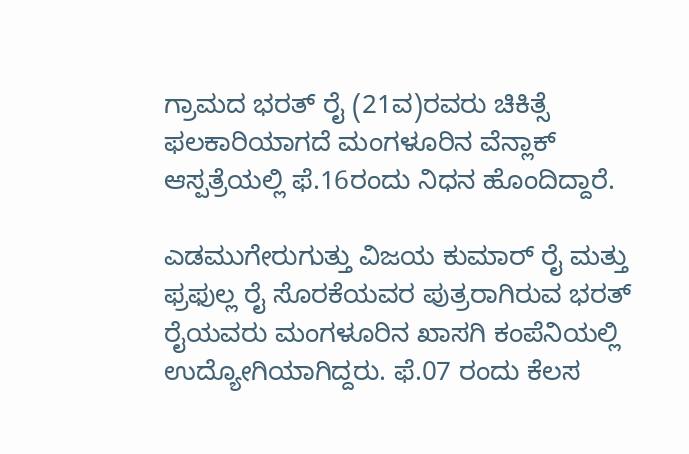ಗ್ರಾಮದ ಭರತ್ ರೈ (21ವ)ರವರು ಚಿಕಿತ್ಸೆ ಫಲಕಾರಿಯಾಗದೆ ಮಂಗಳೂರಿನ ವೆನ್ಲಾಕ್ ಆಸ್ಪತ್ರೆಯಲ್ಲಿ ಫೆ.16ರಂದು ನಿಧನ ಹೊಂದಿದ್ದಾರೆ.

ಎಡಮುಗೇರುಗುತ್ತು ವಿಜಯ ಕುಮಾರ್ ರೈ ಮತ್ತು ಫ್ರಫುಲ್ಲ ರೈ ಸೊರಕೆಯವರ ಪುತ್ರರಾಗಿರುವ ಭರತ್ ರೈಯವರು ಮಂಗಳೂರಿನ ಖಾಸಗಿ ಕಂಪೆನಿಯಲ್ಲಿ ಉದ್ಯೋಗಿಯಾಗಿದ್ದರು. ಫೆ.07 ರಂದು ಕೆಲಸ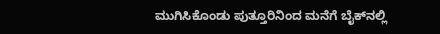ಮುಗಿಸಿಕೊಂಡು ಪುತ್ತೂರಿನಿಂದ ಮನೆಗೆ ಬೈಕ್‌ನಲ್ಲಿ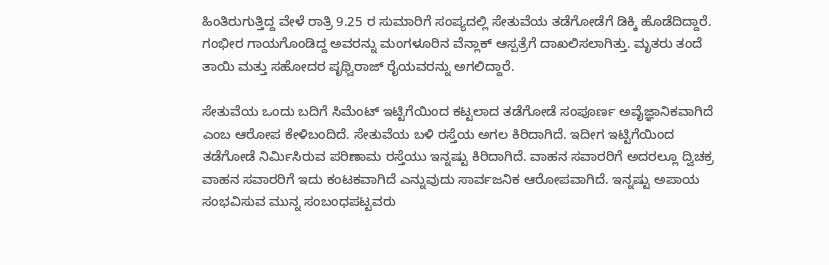ಹಿಂತಿರುಗುತ್ತಿದ್ದ ವೇಳೆ ರಾತ್ರಿ 9.25 ರ ಸುಮಾರಿಗೆ ಸಂಪ್ಯದಲ್ಲಿ ಸೇತುವೆಯ ತಡೆಗೋಡೆಗೆ ಡಿಕ್ಕಿ ಹೊಡೆದಿದ್ದಾರೆ. ಗಂಭೀರ ಗಾಯಗೊಂಡಿದ್ದ ಅವರನ್ನು ಮಂಗಳೂರಿನ ವೆನ್ಲಾಕ್ ಆಸ್ಪತ್ರೆಗೆ ದಾಖಲಿಸಲಾಗಿತ್ತು. ಮೃತರು ತಂದೆ ತಾಯಿ ಮತ್ತು ಸಹೋದರ ಪೃಥ್ವಿರಾಜ್ ರೈಯವರನ್ನು ಅಗಲಿದ್ದಾರೆ.

ಸೇತುವೆಯ ಒಂದು ಬದಿಗೆ ಸಿಮೆಂಟ್ ಇಟ್ಟಿಗೆಯಿಂದ ಕಟ್ಟಲಾದ ತಡೆಗೋಡೆ ಸಂಪೂರ್ಣ ಅವೈಜ್ಞಾನಿಕವಾಗಿದೆ ಎಂಬ ಆರೋಪ ಕೇಳಿಬಂದಿದೆ. ಸೇತುವೆಯ ಬಳಿ ರಸ್ತೆಯ ಅಗಲ ಕಿರಿದಾಗಿದೆ. ಇದೀಗ ಇಟ್ಟಿಗೆಯಿಂದ ತಡೆಗೋಡೆ ನಿರ್ಮಿಸಿರುವ ಪರಿಣಾಮ ರಸ್ತೆಯು ಇನ್ನಷ್ಟು ಕಿರಿದಾಗಿದೆ. ವಾಹನ ಸವಾರರಿಗೆ ಅದರಲ್ಲೂ ದ್ವಿಚಕ್ರ ವಾಹನ ಸವಾರರಿಗೆ ಇದು ಕಂಟಕವಾಗಿದೆ ಎನ್ನುವುದು ಸಾರ್ವಜನಿಕ ಆರೋಪವಾಗಿದೆ. ಇನ್ನಷ್ಟು ಅಪಾಯ ಸಂಭವಿಸುವ ಮುನ್ನ ಸಂಬಂಧಪಟ್ಟವರು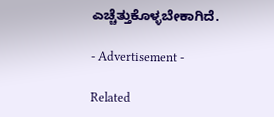ಎಚ್ಚೆತ್ತುಕೊಳ್ಳಬೇಕಾಗಿದೆ.

- Advertisement -

Related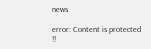news

error: Content is protected !!